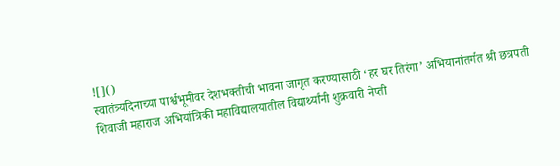![]()
स्वातंत्र्यदिनाच्या पार्श्वभूमीवर देशभक्तीची भावना जागृत करण्यासाठी ‘हर घर तिरंगा’ अभियानांतर्गत श्री छत्रपती शिवाजी महाराज अभियांत्रिकी महाविद्यालयातील विद्यार्थ्यांनी शुक्रवारी नेप्ती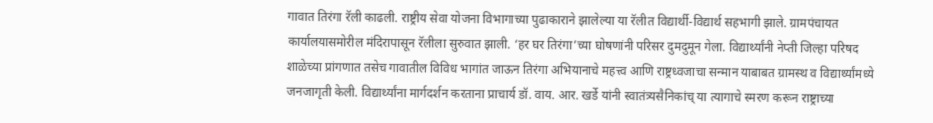गावात तिरंगा रॅली काढली. राष्ट्रीय सेवा योजना विभागाच्या पुढाकाराने झालेल्या या रॅलीत विद्यार्थी-विद्यार्थ सहभागी झाले. ग्रामपंचायत कार्यालयासमोरील मंदिरापासून रॅलीला सुरुवात झाली. ‘हर घर तिरंगा’च्या घोषणांनी परिसर दुमदुमून गेला. विद्यार्थ्यांनी नेप्ती जिल्हा परिषद शाळेच्या प्रांगणात तसेच गावातील विविध भागांत जाऊन तिरंगा अभियानाचे महत्त्व आणि राष्ट्रध्वजाचा सन्मान याबाबत ग्रामस्थ व विद्यार्थ्यांमध्ये जनजागृती केली. विद्यार्थ्यांना मार्गदर्शन करताना प्राचार्य डॉ. वाय. आर. खर्डे यांनी स्वातंत्र्यसैनिकांच् या त्यागाचे स्मरण करून राष्ट्राच्या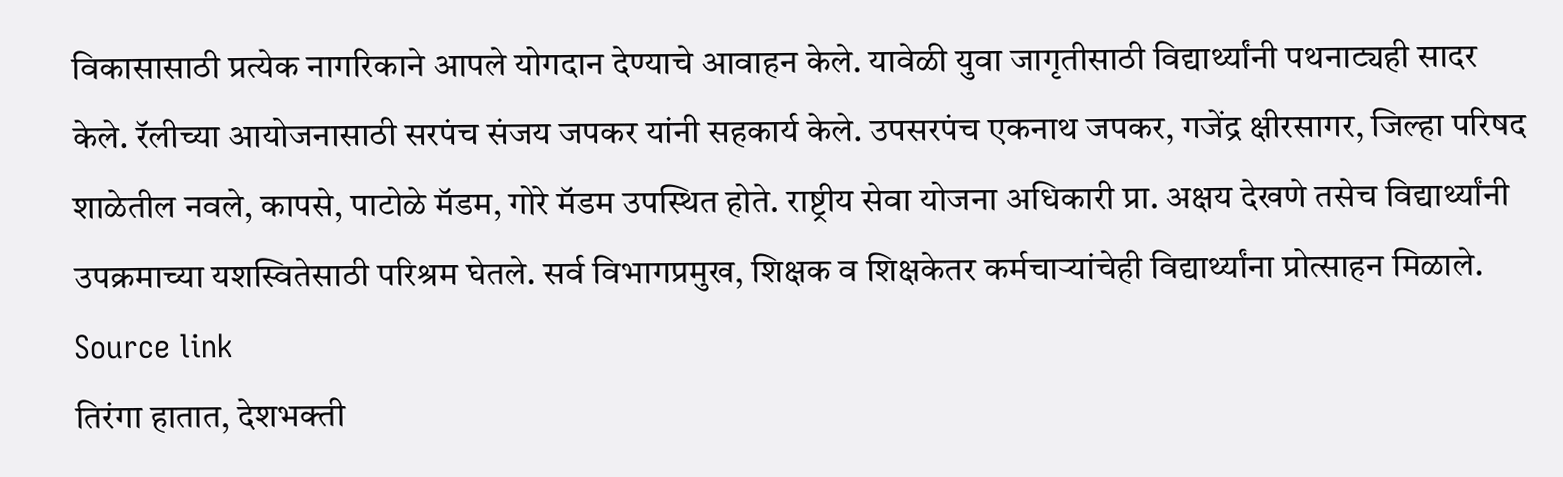विकासासाठी प्रत्येक नागरिकाने आपले योगदान देण्याचे आवाहन केले. यावेळी युवा जागृतीसाठी विद्यार्थ्यांनी पथनाट्यही सादर केले. रॅलीच्या आयोजनासाठी सरपंच संजय जपकर यांनी सहकार्य केले. उपसरपंच एकनाथ जपकर, गजेंद्र क्षीरसागर, जिल्हा परिषद शाळेतील नवले, कापसे, पाटोळे मॅडम, गोरे मॅडम उपस्थित होते. राष्ट्रीय सेवा योजना अधिकारी प्रा. अक्षय देखणे तसेच विद्यार्थ्यांनी उपक्रमाच्या यशस्वितेसाठी परिश्रम घेतले. सर्व विभागप्रमुख, शिक्षक व शिक्षकेतर कर्मचाऱ्यांचेही विद्यार्थ्यांना प्रोत्साहन मिळाले.
Source link
तिरंगा हातात, देशभक्ती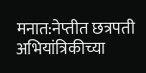मनात:नेप्तीत छत्रपती अभियांत्रिकीच्या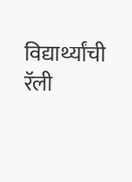विद्यार्थ्यांची रॅली